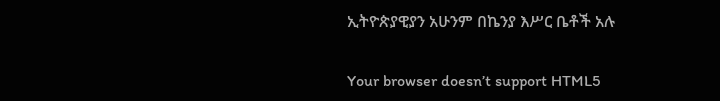ኢትዮጵያዊያን አሁንም በኬንያ እሥር ቤቶች አሉ

Your browser doesn’t support HTML5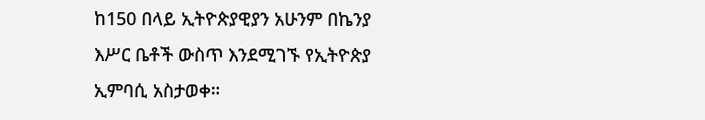ከ150 በላይ ኢትዮጵያዊያን አሁንም በኬንያ እሥር ቤቶች ውስጥ እንደሚገኙ የኢትዮጵያ ኢምባሲ አስታወቀ።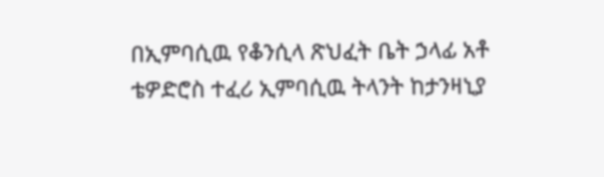በኢምባሲዉ የቆንሲላ ጽህፈት ቤት ኃላፊ አቶ ቴዎድሮስ ተፈሪ ኢምባሲዉ ትላንት ከታንዛኒያ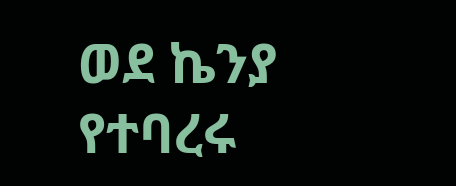ወደ ኬንያ የተባረሩ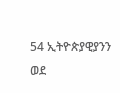54 ኢትዮጵያዊያንን ወደ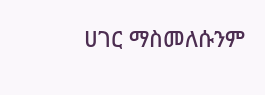ሀገር ማስመለሱንም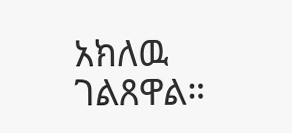አክለዉ ገልጸዋል።